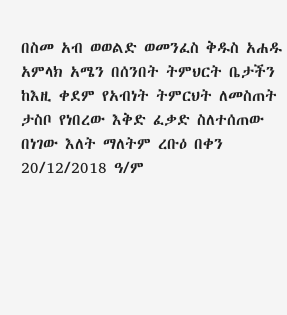በስመ አብ ወወልድ ወመንፈስ ቅዱስ አሐዱ አምላክ አሜን በሰንበት ትምህርት ቤታችን ከእዚ ቀደም የአብነት ትምርህት ለመስጠት ታስቦ የነበረው እቅድ ፈቃድ ስለተሰጠው በነገው እለት ማለትም ረቡዕ በቀን 20/12/2018 ዓ/ም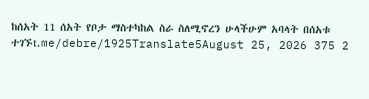ከሰአት 11 ሰአት የቦታ ማስተካከል ስራ ስለሚኖረን ሁላችሁም አባላት በሰአቱ ተገኙt.me/debre/1925Translate5August 25, 2026 375 2